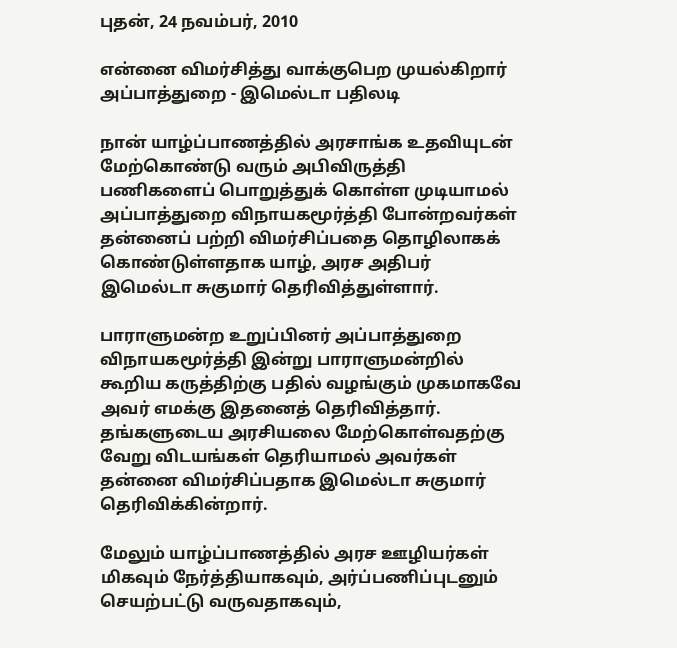புதன், 24 நவம்பர், 2010

என்னை விமர்சித்து வாக்குபெற முயல்கிறார் அப்பாத்துறை - இமெல்டா பதிலடி

நான் யாழ்ப்பாணத்தில் அரசாங்க உதவியுடன் மேற்கொண்டு வரும் அபிவிருத்தி பணிகளைப் பொறுத்துக் கொள்ள முடியாமல் அப்பாத்துறை விநாயகமூர்த்தி போன்றவர்கள் தன்னைப் பற்றி விமர்சிப்பதை தொழிலாகக் கொண்டுள்ளதாக யாழ், அரச அதிபர் இமெல்டா சுகுமார் தெரிவித்துள்ளார்.

பாராளுமன்ற உறுப்பினர் அப்பாத்துறை விநாயகமூர்த்தி இன்று பாராளுமன்றில் கூறிய கருத்திற்கு பதில் வழங்கும் முகமாகவே அவர் எமக்கு இதனைத் தெரிவித்தார். தங்களுடைய அரசியலை மேற்கொள்வதற்கு வேறு விடயங்கள் தெரியாமல் அவர்கள் தன்னை விமர்சிப்பதாக இமெல்டா சுகுமார் தெரிவிக்கின்றார்.

மேலும் யாழ்ப்பாணத்தில் அரச ஊழியர்கள் மிகவும் நேர்த்தியாகவும், அர்ப்பணிப்புடனும் செயற்பட்டு வருவதாகவும்,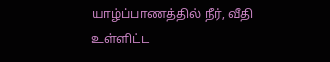யாழ்ப்பாணத்தில் நீர், வீதி உள்ளிட்ட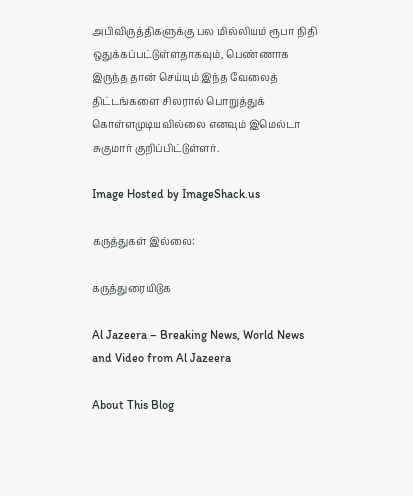அபிவிருத்திகளுக்கு பல மில்லியம் ரூபா நிதி ஒதுக்கப்பட்டுள்ளதாகவும், பெண்ணாக இருந்த தான் செய்யும் இந்த வேலைத் திட்டங்களை சிலரால் பொறுத்துக் கொள்ளமுடியவில்லை எனவும் இமெல்டா சுகுமார் குறிப்பிட்டுள்ளர்.

Image Hosted by ImageShack.us

கருத்துகள் இல்லை:

கருத்துரையிடுக

Al Jazeera – Breaking News, World News and Video from Al Jazeera

About This Blog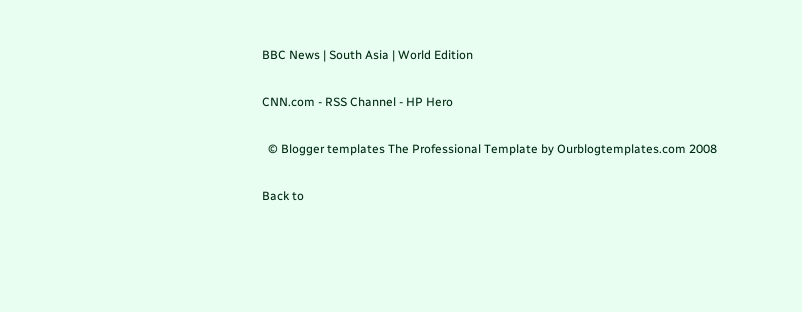BBC News | South Asia | World Edition

CNN.com - RSS Channel - HP Hero

  © Blogger templates The Professional Template by Ourblogtemplates.com 2008

Back to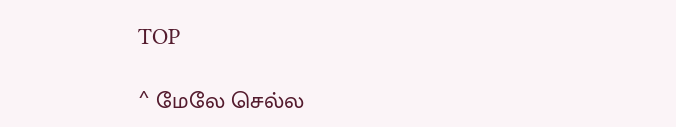TOP

^ மேலே செல்ல